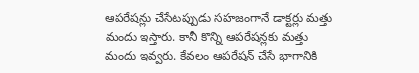ఆపరేషన్లు చేసేటప్పుడు సహజంగానే డాక్టర్లు మత్తు మందు ఇస్తారు. కానీ కొన్ని ఆపరేషన్లకు మత్తు మందు ఇవ్వరు. కేవలం ఆపరేషన్ చేసే భాగానికి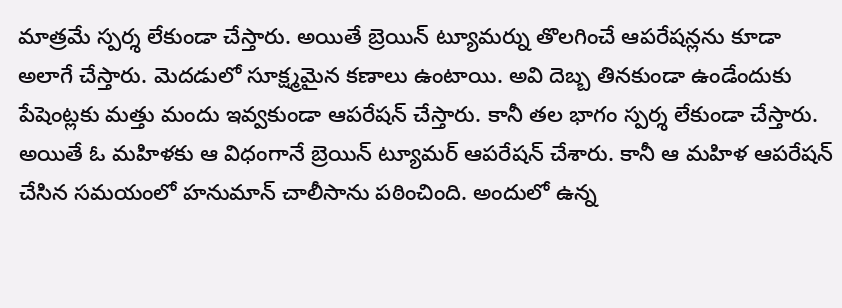మాత్రమే స్పర్శ లేకుండా చేస్తారు. అయితే బ్రెయిన్ ట్యూమర్ను తొలగించే ఆపరేషన్లను కూడా అలాగే చేస్తారు. మెదడులో సూక్ష్మమైన కణాలు ఉంటాయి. అవి దెబ్బ తినకుండా ఉండేందుకు పేషెంట్లకు మత్తు మందు ఇవ్వకుండా ఆపరేషన్ చేస్తారు. కానీ తల భాగం స్పర్శ లేకుండా చేస్తారు.
అయితే ఓ మహిళకు ఆ విధంగానే బ్రెయిన్ ట్యూమర్ ఆపరేషన్ చేశారు. కానీ ఆ మహిళ ఆపరేషన్ చేసిన సమయంలో హనుమాన్ చాలీసాను పఠించింది. అందులో ఉన్న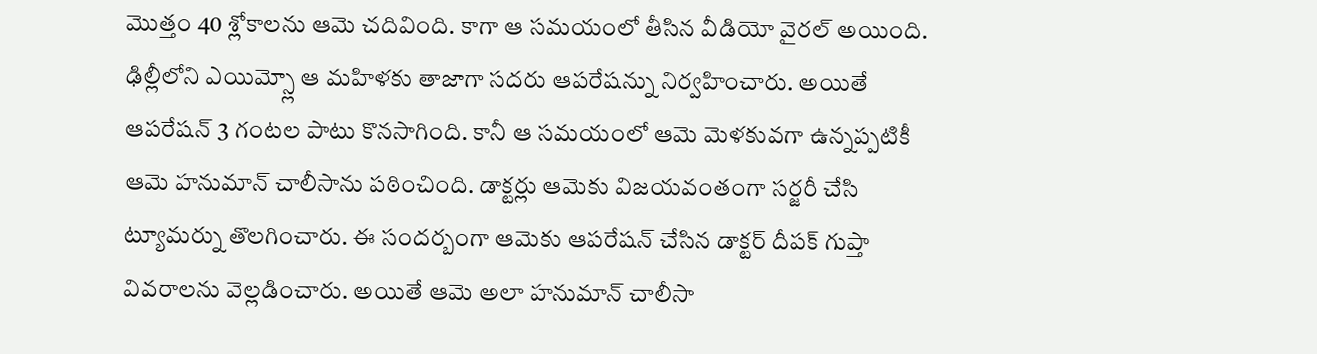మొత్తం 40 శ్లోకాలను ఆమె చదివింది. కాగా ఆ సమయంలో తీసిన వీడియో వైరల్ అయింది.
ఢిల్లీలోని ఎయిమ్స్లో ఆ మహిళకు తాజాగా సదరు ఆపరేషన్ను నిర్వహించారు. అయితే ఆపరేషన్ 3 గంటల పాటు కొనసాగింది. కానీ ఆ సమయంలో ఆమె మెళకువగా ఉన్నప్పటికీ ఆమె హనుమాన్ చాలీసాను పఠించింది. డాక్టర్లు ఆమెకు విజయవంతంగా సర్జరీ చేసి ట్యూమర్ను తొలగించారు. ఈ సందర్బంగా ఆమెకు ఆపరేషన్ చేసిన డాక్టర్ దీపక్ గుప్తా వివరాలను వెల్లడించారు. అయితే ఆమె అలా హనుమాన్ చాలీసా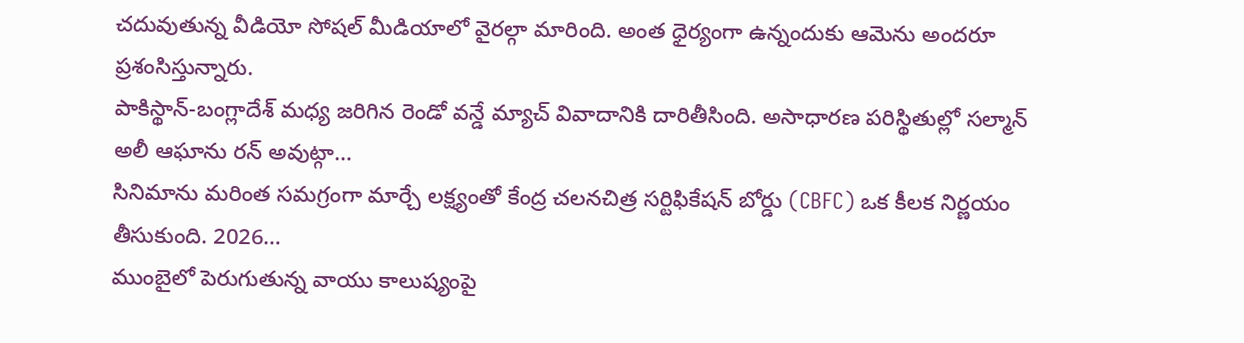చదువుతున్న వీడియో సోషల్ మీడియాలో వైరల్గా మారింది. అంత ధైర్యంగా ఉన్నందుకు ఆమెను అందరూ ప్రశంసిస్తున్నారు.
పాకిస్థాన్-బంగ్లాదేశ్ మధ్య జరిగిన రెండో వన్డే మ్యాచ్ వివాదానికి దారితీసింది. అసాధారణ పరిస్థితుల్లో సల్మాన్ అలీ ఆఘాను రన్ అవుట్గా…
సినిమాను మరింత సమగ్రంగా మార్చే లక్ష్యంతో కేంద్ర చలనచిత్ర సర్టిఫికేషన్ బోర్డు (CBFC) ఒక కీలక నిర్ణయం తీసుకుంది. 2026…
ముంబైలో పెరుగుతున్న వాయు కాలుష్యంపై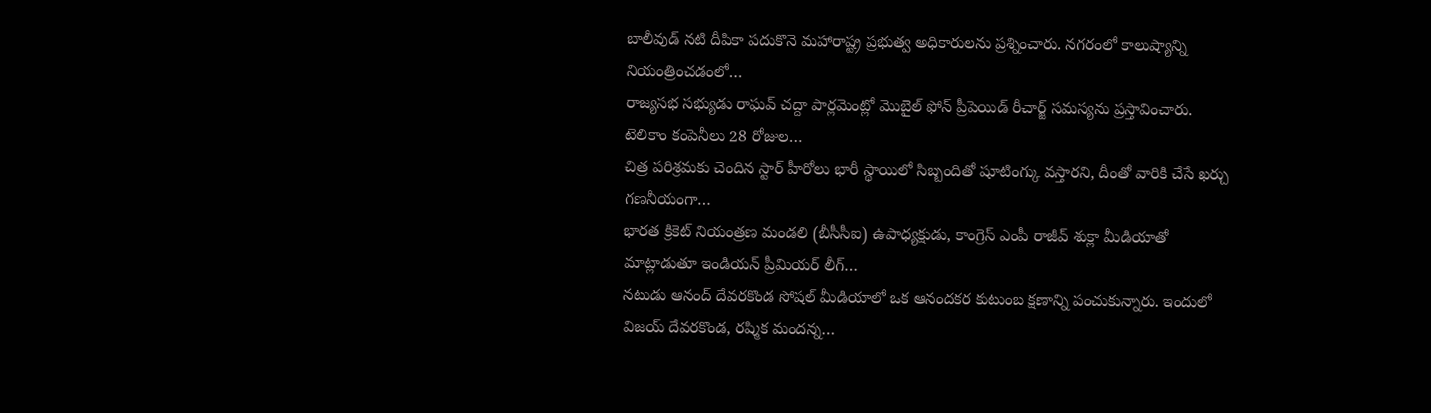బాలీవుడ్ నటి దీపికా పదుకొనె మహారాష్ట్ర ప్రభుత్వ అధికారులను ప్రశ్నించారు. నగరంలో కాలుష్యాన్ని నియంత్రించడంలో…
రాజ్యసభ సభ్యుడు రాఘవ్ చద్దా పార్లమెంట్లో మొబైల్ ఫోన్ ప్రీపెయిడ్ రీచార్జ్ సమస్యను ప్రస్తావించారు. టెలికాం కంపెనీలు 28 రోజుల…
చిత్ర పరిశ్రమకు చెందిన స్టార్ హీరోలు భారీ స్థాయిలో సిబ్బందితో షూటింగ్కు వస్తారని, దీంతో వారికి చేసే ఖర్చు గణనీయంగా…
భారత క్రికెట్ నియంత్రణ మండలి (బీసీసీఐ) ఉపాధ్యక్షుడు, కాంగ్రెస్ ఎంపీ రాజీవ్ శుక్లా మీడియాతో మాట్లాడుతూ ఇండియన్ ప్రీమియర్ లీగ్…
నటుడు ఆనంద్ దేవరకొండ సోషల్ మీడియాలో ఒక ఆనందకర కుటుంబ క్షణాన్ని పంచుకున్నారు. ఇందులో విజయ్ దేవరకొండ, రష్మిక మందన్న…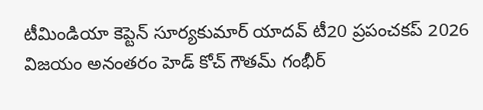టీమిండియా కెప్టెన్ సూర్యకుమార్ యాదవ్ టీ20 ప్రపంచకప్ 2026 విజయం అనంతరం హెడ్ కోచ్ గౌతమ్ గంభీర్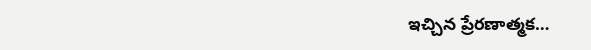ఇచ్చిన ప్రేరణాత్మక…